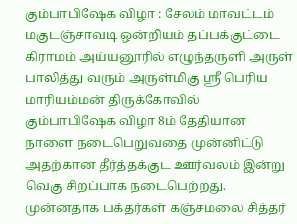கும்பாபிஷேக விழா : சேலம் மாவட்டம் மகுடஞ்சாவடி ஒன்றியம் தப்பக்குட்டை கிராமம் அய்யனூரில் எழுந்தருளி அருள் பாலித்து வரும் அருள்மிகு ஸ்ரீ பெரிய மாரியம்மன் திருக்கோவில் கும்பாபிஷேக விழா 8ம் தேதியான நாளை நடைபெறுவதை முன்னிட்டு அதற்கான தீர்த்தக்குட ஊர்வலம் இன்று வெகு சிறப்பாக நடைபெற்றது. முன்னதாக பக்தர்கள் கஞ்சமலை சித்தர்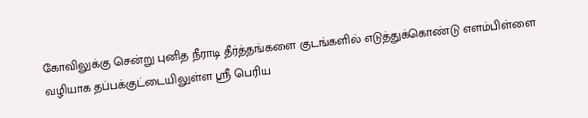கோவிலுக்கு சென்று புனித நீராடி தீர்த்தங்களை குடங்களில் எடுத்துக்கொண்டு எளம்பிள்ளை வழியாக தப்பக்குட்டையிலுள்ள ஸ்ரீ பெரிய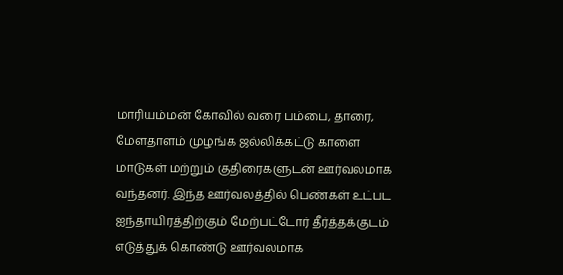மாரியம்மன் கோவில் வரை பம்பை, தாரை, மேளதாளம் முழங்க ஜல்லிக்கட்டு காளை மாடுகள் மற்றும் குதிரைகளுடன் ஊர்வலமாக வந்தனர். இந்த ஊர்வலத்தில் பெண்கள் உட்பட ஐந்தாயிரத்திற்கும் மேற்பட்டோர் தீர்த்தக்குடம் எடுத்துக் கொண்டு ஊர்வலமாக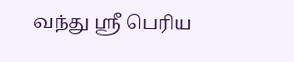வந்து ஸ்ரீ பெரிய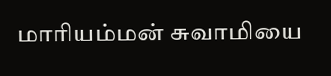மாரியம்மன் சுவாமியை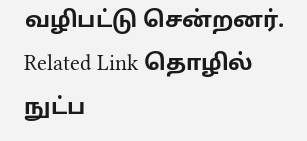வழிபட்டு சென்றனர். Related Link தொழில் நுட்ப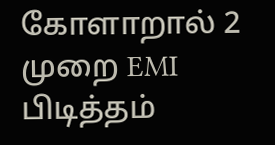கோளாறால் 2 முறை EMI பிடித்தம்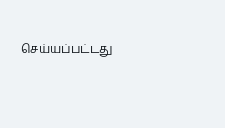செய்யப்பட்டது